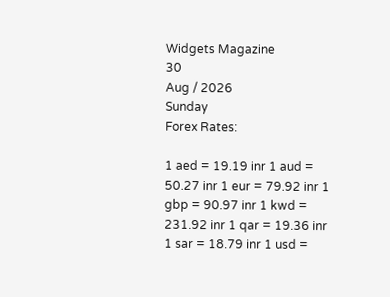Widgets Magazine
30
Aug / 2026
Sunday
Forex Rates:

1 aed = 19.19 inr 1 aud = 50.27 inr 1 eur = 79.92 inr 1 gbp = 90.97 inr 1 kwd = 231.92 inr 1 qar = 19.36 inr 1 sar = 18.79 inr 1 usd =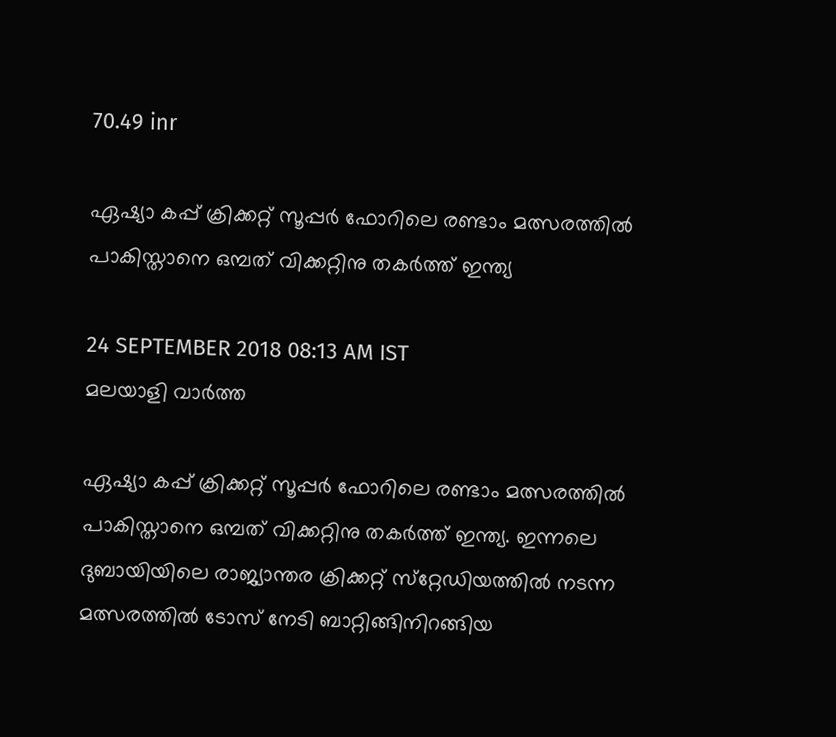70.49 inr

ഏഷ്യാ കപ്പ് ക്രിക്കറ്റ് സൂപ്പര്‍ ഫോറിലെ രണ്ടാം മത്സരത്തില്‍ പാകിസ്താനെ ഒമ്പത് വിക്കറ്റിനു തകര്‍ത്ത് ഇന്ത്യ

24 SEPTEMBER 2018 08:13 AM IST
മലയാളി വാര്‍ത്ത

ഏഷ്യാ കപ്പ് ക്രിക്കറ്റ് സൂപ്പര്‍ ഫോറിലെ രണ്ടാം മത്സരത്തില്‍ പാകിസ്താനെ ഒമ്പത് വിക്കറ്റിനു തകര്‍ത്ത് ഇന്ത്യ. ഇന്നലെ ദുബായിയിലെ രാജ്യാന്തര ക്രിക്കറ്റ് സ്‌റ്റേഡിയത്തില്‍ നടന്ന മത്സരത്തില്‍ ടോസ് നേടി ബാറ്റിങ്ങിനിറങ്ങിയ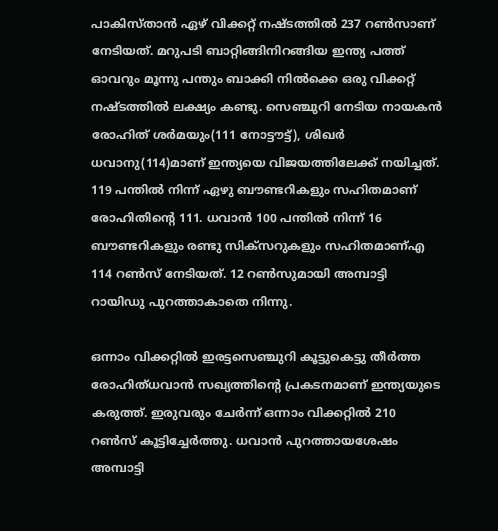പാകിസ്താന്‍ ഏഴ് വിക്കറ്റ് നഷ്ടത്തില്‍ 237 റണ്‍സാണ് നേടിയത്. മറുപടി ബാറ്റിങ്ങിനിറങ്ങിയ ഇന്ത്യ പത്ത് ഓവറും മൂന്നു പന്തും ബാക്കി നില്‍ക്കെ ഒരു വിക്കറ്റ് നഷ്ടത്തില്‍ ലക്ഷ്യം കണ്ടു. സെഞ്ചുറി നേടിയ നായകന്‍ രോഹിത് ശര്‍മയും(111 നോട്ടൗട്ട്), ശിഖര്‍ ധവാനു(114)മാണ് ഇന്ത്യയെ വിജയത്തിലേക്ക് നയിച്ചത്. 119 പന്തില്‍ നിന്ന് ഏഴു ബൗണ്ടറികളും സഹിതമാണ് രോഹിതിന്റെ 111. ധവാന്‍ 100 പന്തില്‍ നിന്ന് 16 ബൗണ്ടറികളും രണ്ടു സിക്‌സറുകളും സഹിതമാണ്എ 114 റണ്‍സ് നേടിയത്. 12 റണ്‍സുമായി അമ്പാട്ടി റായിഡു പുറത്താകാതെ നിന്നു.

ഒന്നാം വിക്കറ്റില്‍ ഇരട്ടസെഞ്ചുറി കൂട്ടുകെട്ടു തീര്‍ത്ത രോഹിത്ധവാന്‍ സഖ്യത്തിന്റെ പ്രകടനമാണ് ഇന്ത്യയുടെ കരുത്ത്. ഇരുവരും ചേര്‍ന്ന് ഒന്നാം വിക്കറ്റില്‍ 210 റണ്‍സ് കൂട്ടിച്ചേര്‍ത്തു. ധവാന്‍ പുറത്തായശേഷം അമ്പാട്ടി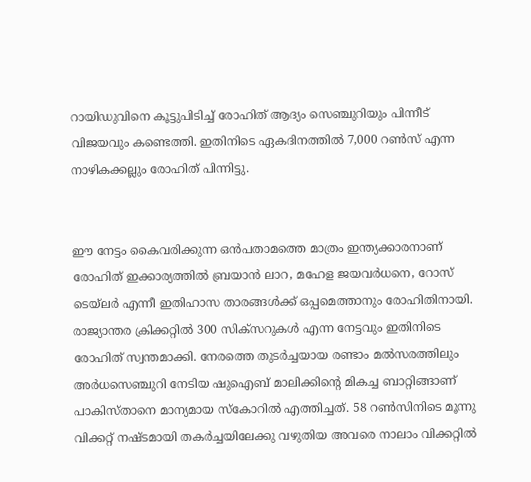റായിഡുവിനെ കൂട്ടുപിടിച്ച് രോഹിത് ആദ്യം സെഞ്ചുറിയും പിന്നീട് വിജയവും കണ്ടെത്തി. ഇതിനിടെ ഏകദിനത്തില്‍ 7,000 റണ്‍സ് എന്ന നാഴികക്കല്ലും രോഹിത് പിന്നിട്ടു.


ഈ നേട്ടം കൈവരിക്കുന്ന ഒന്‍പതാമത്തെ മാത്രം ഇന്ത്യക്കാരനാണ് രോഹിത് ഇക്കാര്യത്തില്‍ ബ്രയാന്‍ ലാറ, മഹേള ജയവര്‍ധനെ, റോസ് ടെയ്‌ലര്‍ എന്നീ ഇതിഹാസ താരങ്ങള്‍ക്ക് ഒപ്പമെത്താനും രോഹിതിനായി. രാജ്യാന്തര ക്രിക്കറ്റില്‍ 300 സിക്‌സറുകള്‍ എന്ന നേട്ടവും ഇതിനിടെ രോഹിത് സ്വന്തമാക്കി. നേരത്തെ തുടര്‍ച്ചയായ രണ്ടാം മല്‍സരത്തിലും അര്‍ധസെഞ്ചുറി നേടിയ ഷുഐബ് മാലിക്കിന്റെ മികച്ച ബാറ്റിങ്ങാണ് പാകിസ്താനെ മാന്യമായ സ്‌കോറില്‍ എത്തിച്ചത്. 58 റണ്‍സിനിടെ മൂന്നു വിക്കറ്റ് നഷ്ടമായി തകര്‍ച്ചയിലേക്കു വഴുതിയ അവരെ നാലാം വിക്കറ്റില്‍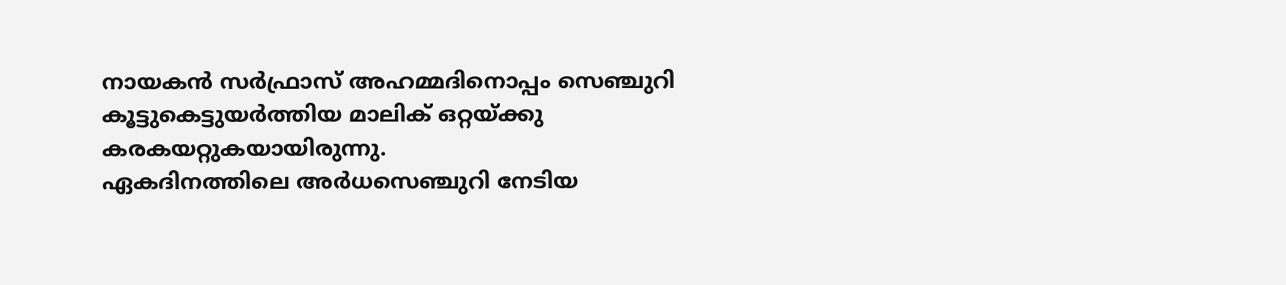നായകന്‍ സര്‍ഫ്രാസ് അഹമ്മദിനൊപ്പം സെഞ്ചുറി കൂട്ടുകെട്ടുയര്‍ത്തിയ മാലിക് ഒറ്റയ്ക്കു കരകയറ്റുകയായിരുന്നു.
ഏകദിനത്തിലെ അര്‍ധസെഞ്ചുറി നേടിയ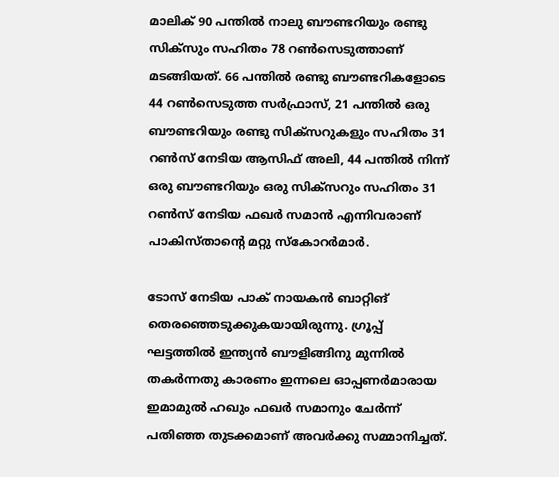മാലിക് 90 പന്തില്‍ നാലു ബൗണ്ടറിയും രണ്ടു സിക്‌സും സഹിതം 78 റണ്‍സെടുത്താണ് മടങ്ങിയത്. 66 പന്തില്‍ രണ്ടു ബൗണ്ടറികളോടെ 44 റണ്‍സെടുത്ത സര്‍ഫ്രാസ്, 21 പന്തില്‍ ഒരു ബൗണ്ടറിയും രണ്ടു സിക്‌സറുകളും സഹിതം 31 റണ്‍സ് നേടിയ ആസിഫ് അലി, 44 പന്തില്‍ നിന്ന് ഒരു ബൗണ്ടറിയും ഒരു സിക്‌സറും സഹിതം 31 റണ്‍സ് നേടിയ ഫഖര്‍ സമാന്‍ എന്നിവരാണ് പാകിസ്താന്റെ മറ്റു സ്‌കോറര്‍മാര്‍.

ടോസ് നേടിയ പാക് നായകന്‍ ബാറ്റിങ് തെരഞ്ഞെടുക്കുകയായിരുന്നു. ഗ്രൂപ്പ് ഘട്ടത്തില്‍ ഇന്ത്യന്‍ ബൗളിങ്ങിനു മുന്നില്‍ തകര്‍ന്നതു കാരണം ഇന്നലെ ഓപ്പണര്‍മാരായ ഇമാമുല്‍ ഹഖും ഫഖര്‍ സമാനും ചേര്‍ന്ന് പതിഞ്ഞ തുടക്കമാണ് അവര്‍ക്കു സമ്മാനിച്ചത്.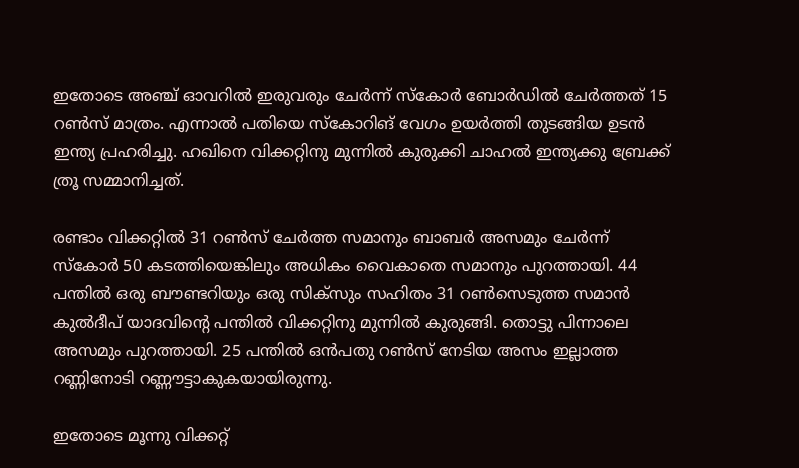ഇതോടെ അഞ്ച് ഓവറില്‍ ഇരുവരും ചേര്‍ന്ന് സ്‌കോര്‍ ബോര്‍ഡില്‍ ചേര്‍ത്തത് 15 റണ്‍സ് മാത്രം. എന്നാല്‍ പതിയെ സ്‌കോറിങ് വേഗം ഉയര്‍ത്തി തുടങ്ങിയ ഉടന്‍ ഇന്ത്യ പ്രഹരിച്ചു. ഹഖിനെ വിക്കറ്റിനു മുന്നില്‍ കുരുക്കി ചാഹല്‍ ഇന്ത്യക്കു ബ്രേക്ക് ത്രൂ സമ്മാനിച്ചത്.

രണ്ടാം വിക്കറ്റില്‍ 31 റണ്‍സ് ചേര്‍ത്ത സമാനും ബാബര്‍ അസമും ചേര്‍ന്ന് സ്‌കോര്‍ 50 കടത്തിയെങ്കിലും അധികം വൈകാതെ സമാനും പുറത്തായി. 44 പന്തില്‍ ഒരു ബൗണ്ടറിയും ഒരു സിക്‌സും സഹിതം 31 റണ്‍സെടുത്ത സമാന്‍ കുല്‍ദീപ് യാദവിന്റെ പന്തില്‍ വിക്കറ്റിനു മുന്നില്‍ കുരുങ്ങി. തൊട്ടു പിന്നാലെ അസമും പുറത്തായി. 25 പന്തില്‍ ഒന്‍പതു റണ്‍സ് നേടിയ അസം ഇല്ലാത്ത റണ്ണിനോടി റണ്ണൗട്ടാകുകയായിരുന്നു.

ഇതോടെ മൂന്നു വിക്കറ്റ്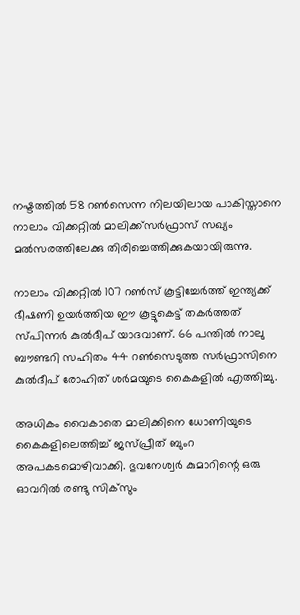നഷ്ടത്തില്‍ 58 റണ്‍സെന്ന നിലയിലായ പാകിസ്താനെ നാലാം വിക്കറ്റില്‍ മാലിക്ക്സര്‍ഫ്രാസ് സഖ്യം മല്‍സരത്തിലേക്കു തിരിച്ചെത്തിക്കുകയായിരുന്നു.

നാലാം വിക്കറ്റില്‍ 107 റണ്‍സ് കൂട്ടിച്ചേര്‍ത്ത് ഇന്ത്യക്ക് ഭീഷണി ഉയര്‍ത്തിയ ഈ കൂട്ടുകെട്ട് തകര്‍ത്തത് സ്പിന്നര്‍ കുല്‍ദീപ് യാദവാണ്. 66 പന്തില്‍ നാലു ബൗണ്ടറി സഹിതം 44 റണ്‍സെടുത്ത സര്‍ഫ്രാസിനെ കുല്‍ദീപ് രോഹിത് ശര്‍മയുടെ കൈകളില്‍ എത്തിച്ചു.

അധികം വൈകാതെ മാലിക്കിനെ ധോണിയുടെ കൈകളിലെത്തിച്ച് ജസ്പ്രീത് ബുംറ അപകടമൊഴിവാക്കി. ഭുവനേശ്വര്‍ കുമാറിന്റെ ഒരു ഓവറില്‍ രണ്ടു സിക്‌സും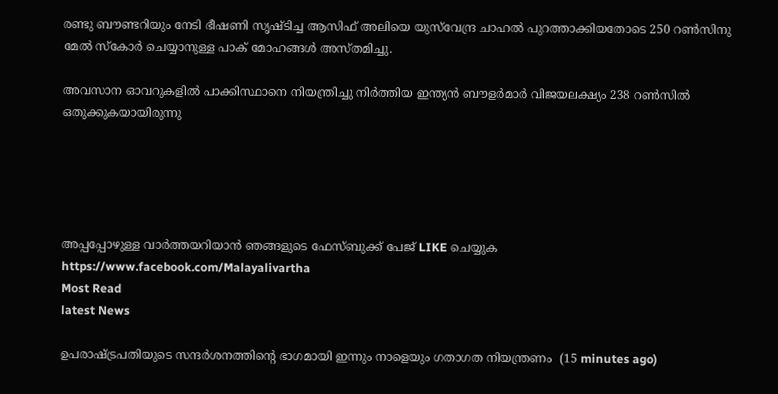രണ്ടു ബൗണ്ടറിയും നേടി ഭീഷണി സൃഷ്ടിച്ച ആസിഫ് അലിയെ യുസ്‌വേന്ദ്ര ചാഹല്‍ പുറത്താക്കിയതോടെ 250 റണ്‍സിനു മേല്‍ സ്‌കോര്‍ ചെയ്യാനുള്ള പാക് മോഹങ്ങള്‍ അസ്തമിച്ചു.

അവസാന ഓവറുകളില്‍ പാക്കിസ്ഥാനെ നിയന്ത്രിച്ചു നിര്‍ത്തിയ ഇന്ത്യന്‍ ബൗളര്‍മാര്‍ വിജയലക്ഷ്യം 238 റണ്‍സില്‍ ഒതുക്കുകയായിരുന്നു





അപ്പപ്പോഴുള്ള വാര്‍ത്തയറിയാന്‍ ഞങ്ങളുടെ ഫേസ്‌ബുക്ക്‌ പേജ് LIKE ചെയ്യുക
https://www.facebook.com/Malayalivartha
Most Read
latest News

ഉപരാഷ്ട്രപതിയുടെ സന്ദർശനത്തിന്റെ ഭാഗമായി ഇന്നും നാളെയും ഗതാഗത നിയന്ത്രണം  (15 minutes ago)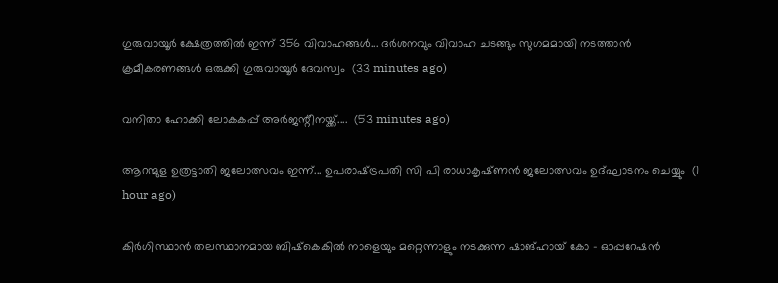ഗുരുവായൂര്‍ ക്ഷേത്രത്തില്‍ ഇന്ന് 356 വിവാഹങ്ങൾ... ദര്‍ശനവും വിവാഹ ചടങ്ങും സുഗമമായി നടത്താന്‍ ക്രമീകരണങ്ങള്‍ ഒരുക്കി ഗുരുവായൂര്‍ ദേവസ്വം  (33 minutes ago)

വനിതാ ഹോക്കി ലോകകപ്പ്‌ അർജന്റീനയ്ക്ക്....  (53 minutes ago)

ആറന്മുള ഉത്രട്ടാതി ജലോത്സവം ഇന്ന്... ഉപരാഷ്‌ട്രപതി സി പി രാധാകൃഷ്‌ണൻ ജലോത്സവം ഉദ്ഘാടനം ചെയ്യും  (1 hour ago)

കിർഗിസ്ഥാൻ തലസ്ഥാനമായ ബിഷ്‌കെകിൽ നാളെയും മറ്റെന്നാളും നടക്കുന്ന ഷാങ്ഹായ് കോ - ഓപ്പറേഷൻ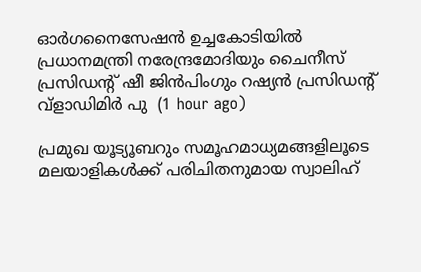ഓർഗനൈസേഷൻ ഉച്ചകോടിയിൽ പ്രധാനമന്ത്രി നരേന്ദ്രമോദിയും ചൈനീസ് പ്രസിഡന്റ് ഷീ ജിൻപിംഗും റഷ്യൻ പ്രസിഡന്റ് വ്ളാഡിമിർ പു  (1 hour ago)

പ്രമുഖ യൂട്യൂബറും സമൂഹമാധ്യമങ്ങളിലൂടെ മലയാളികൾക്ക് പരിചിതനുമായ സ്വാലിഹ്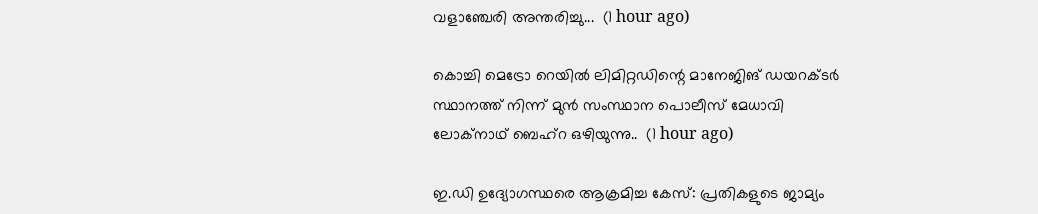വളാഞ്ചേരി അന്തരിച്ചു...  (1 hour ago)

കൊച്ചി മെട്രോ റെയില്‍ ലിമിറ്റഡിന്റെ മാനേജിങ് ഡയറക്ടര്‍ സ്ഥാനത്ത് നിന്ന് മുന്‍ സംസ്ഥാന പൊലീസ് മേധാവി ലോക്‌നാഥ് ബെഹ്‌റ ഒഴിയുന്നു..  (1 hour ago)

ഇ.ഡി ഉദ്യോഗസ്ഥരെ ആക്രമിച്ച കേസ്: പ്രതികളുടെ ജാമ്യം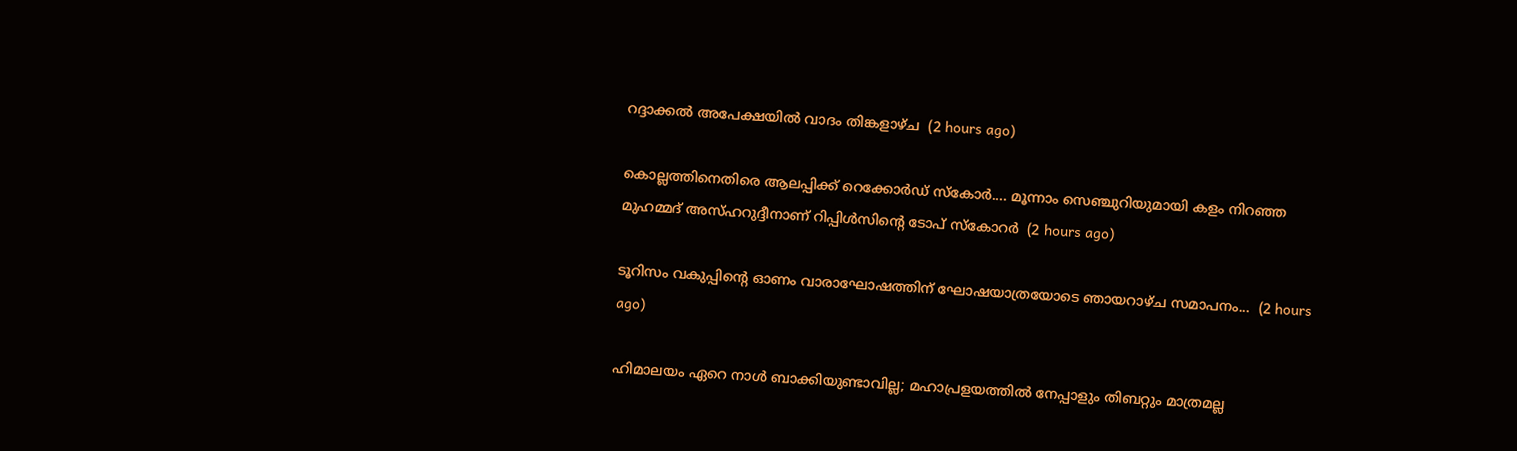റദ്ദാക്കൽ അപേക്ഷയിൽ വാദം തിങ്കളാഴ്‌ച  (2 hours ago)

കൊല്ലത്തിനെതിരെ ആലപ്പിക്ക് റെക്കോർഡ് സ്കോർ.... മൂന്നാം സെഞ്ചുറിയുമായി കളം നിറഞ്ഞ മുഹമ്മദ് അസ്ഹറുദ്ദീനാണ് റിപ്പിൾസിൻ്റെ ടോപ് സ്കോറ‍ർ  (2 hours ago)

ടൂറിസം വകുപ്പിന്റെ ഓണം വാരാഘോഷത്തിന്‌ ഘോഷയാത്രയോടെ ഞായറാഴ്‌ച സമാപനം...  (2 hours ago)

ഹിമാലയം ഏറെ നാള്‍ ബാക്കിയുണ്ടാവില്ല; മഹാപ്രളയത്തില്‍ നേപ്പാളും തിബറ്റും മാത്രമല്ല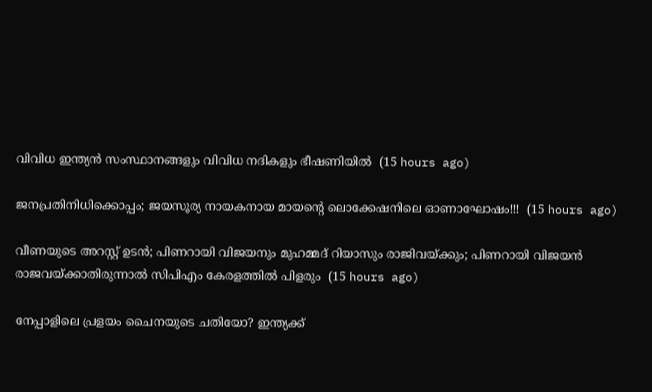വിവിധ ഇന്ത്യന്‍ സംസ്ഥാനങ്ങളും വിവിധ നദികളും ഭീഷണിയിൽ  (15 hours ago)

ജനപ്രതിനിധിക്കൊപ്പം; ജയസൂര്യ നായകനായ മായൻ്റെ ലൊക്കേഷനിലെ ഓണാഘോഷം!!!  (15 hours ago)

വീണയുടെ അറസ്റ്റ് ഉടൻ; പിണറായി വിജയനും മുഹമ്മദ് റിയാസും രാജിവയ്ക്കും; പിണറായി വിജയന്‍ രാജവയ്ക്കാതിരുന്നാല്‍ സിപിഎം കേരളത്തില്‍ പിളരും  (15 hours ago)

നേപ്പാളിലെ പ്രളയം ചൈനയുടെ ചതിയോ? ഇന്ത്യക്ക്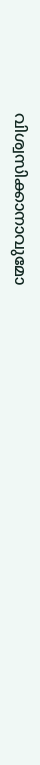വിശ്വസിക്കാനാവുമോ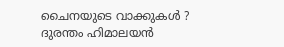ചൈനയുടെ വാക്കുകൾ ? ദുരന്തം ഹിമാലയൻ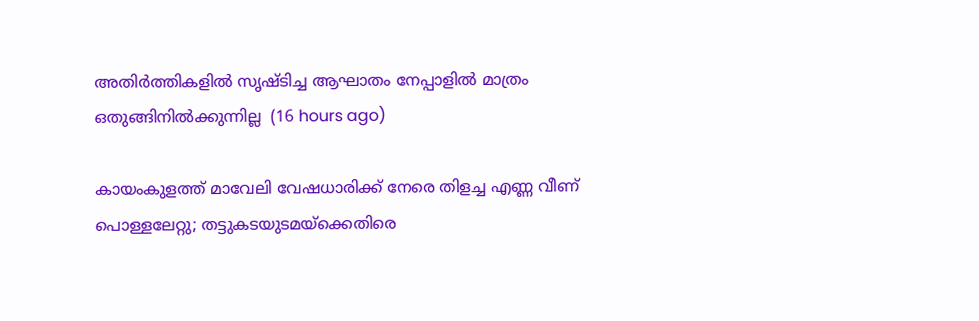അതിർത്തികളിൽ സൃഷ്ടിച്ച ആഘാതം നേപ്പാളിൽ മാത്രം ഒതുങ്ങിനിൽക്കുന്നില്ല  (16 hours ago)

കായംകുളത്ത് മാവേലി വേഷധാരിക്ക് നേരെ തിളച്ച എണ്ണ വീണ് പൊള്ളലേറ്റു; തട്ടുകടയുടമയ്‌ക്കെതിരെ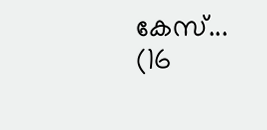കേസ്...  (16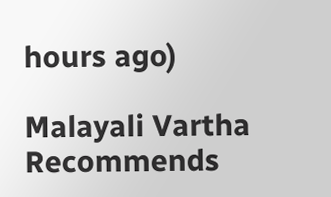hours ago)

Malayali Vartha Recommends